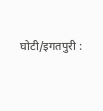घोटी/इगतपुरी :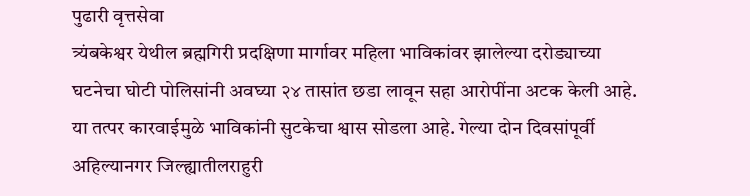पुढारी वृत्तसेवा
त्र्यंबकेश्वर येथील ब्रह्मगिरी प्रदक्षिणा मार्गावर महिला भाविकांवर झालेल्या दरोड्याच्या घटनेचा घोटी पोलिसांनी अवघ्या २४ तासांत छडा लावून सहा आरोपींना अटक केली आहे. या तत्पर कारवाईमुळे भाविकांनी सुटकेचा श्वास सोडला आहे. गेल्या दोन दिवसांपूर्वी अहिल्यानगर जिल्ह्यातीलराहुरी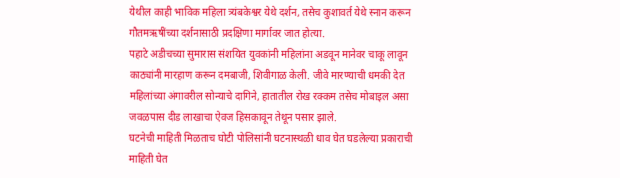येथील काही भाविक महिला त्र्यंबकेश्वर येथे दर्शन, तसेच कुशावर्त येथे स्नान करून गौतमऋषींच्या दर्शनासाठी प्रदक्षिणा मार्गावर जात होत्या.
पहाटे अडीचच्या सुमारास संशयित युवकांनी महिलांना अडवून मानेवर चाकू लावून काठ्यांनी मारहाण करून दमबाजी, शिवीगाळ केली. जीवे मारण्याची धमकी देत महिलांच्या अंगावरील सोन्याचे दागिने, हातातील रोख रक्कम तसेच मोबाइल असा जवळपास दीड लाखाचा ऐवज हिसकावून तेथून पसार झाले.
घटनेची माहिती मिळताच घोटी पोलिसांनी घटनास्थळी धाव घेत घडलेल्या प्रकाराची माहिती घेत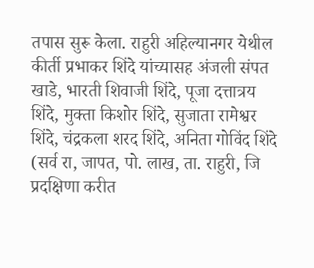तपास सुरू केला. राहुरी अहिल्यानगर येथील कीर्ती प्रभाकर शिंदे यांच्यासह अंजली संपत खाडे, भारती शिवाजी शिंदे, पूजा दत्तात्रय शिंदे, मुक्ता किशोर शिंदे, सुजाता रामेश्वर शिंदे, चंद्रकला शरद शिंदे, अनिता गोविंद शिंदे (सर्व रा, जापत, पो. लाख, ता. राहुरी, जि प्रदक्षिणा करीत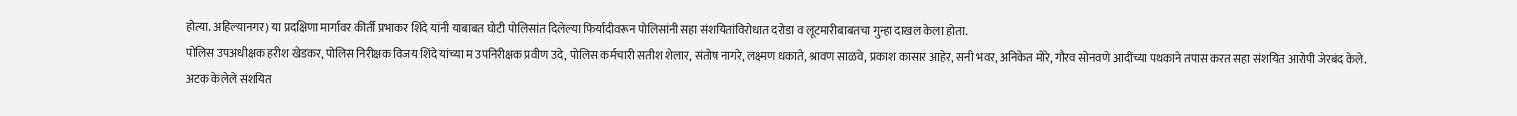होत्या. अहिल्यानगर) या प्रदक्षिणा मार्गावर कीर्ती प्रभाकर शिंदे यांनी याबाबत घोटी पोलिसांत दिलेल्या फिर्यादीवरून पोलिसांनी सहा संशयितांविरोधात दरोडा व लूटमारीबाबतचा गुन्हा दाखल केला होता.
पोलिस उपअधीक्षक हरीश खेडकर, पोलिस निरीक्षक विजय शिंदे यांच्या म उपनिरीक्षक प्रवीण उदे, पोलिस कर्मचारी सतीश शेलार, संतोष नागरे, लक्ष्मण धकाते, श्रावण साळवे, प्रकाश कासार आहेर, सनी भवर, अनिकेत मोरे, गौरव सोनवणे आदींच्या पथकाने तपास करत सहा संशयित आरोपी जेरबंद केले.
अटक केलेले संशयित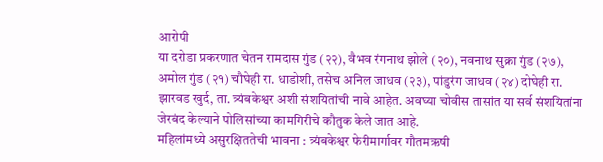आरोपी
या दरोडा प्रकरणात चेतन रामदास गुंड (२२), वैभव रंगनाथ झोले (२०), नवनाथ सुक्रा गुंड (२७), अमोल गुंड (२१) चौघेही रा. धाडोशी, तसेच अनिल जाधव (२३), पांडुरंग जाधव (२४) दोघेही रा. झारवड खुर्द, ता. त्र्यंबकेश्वर अशी संशयितांची नावे आहेत. अवघ्या चोवीस तासांत या सर्व संशयितांना जेरबंद केल्याने पोलिसांच्या कामगिरीचे कौतुक केले जात आहे.
महिलांमध्ये असुरक्षिततेची भावना : त्र्यंबकेश्वर फेरीमार्गावर गौतमऋषी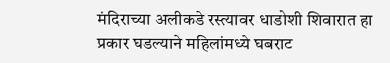मंदिराच्या अलीकडे रस्त्यावर धाडोशी शिवारात हा प्रकार घडल्याने महिलांमध्ये घबराट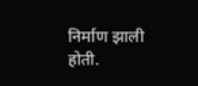निर्माण झाली होती.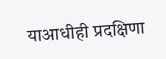याआधीही प्रदक्षिणा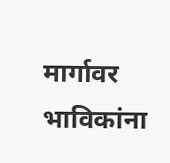मार्गावर भाविकांना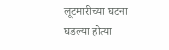लूटमारीच्या घटना घडल्या होत्या